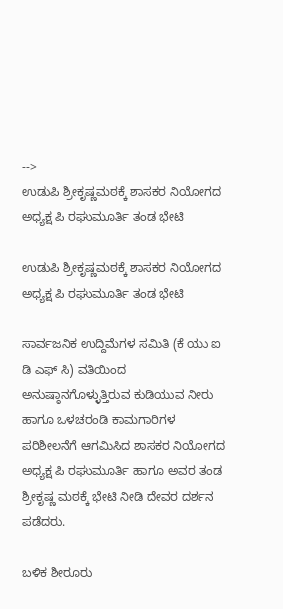-->
ಉಡುಪಿ ಶ್ರೀಕೃಷ್ಣಮಠಕ್ಕೆ ಶಾಸಕರ ನಿಯೋಗದ ಅಧ್ಯಕ್ಷ ಪಿ ರಘುಮೂರ್ತಿ ತಂಡ ಭೇಟಿ

ಉಡುಪಿ ಶ್ರೀಕೃಷ್ಣಮಠಕ್ಕೆ ಶಾಸಕರ ನಿಯೋಗದ ಅಧ್ಯಕ್ಷ ಪಿ ರಘುಮೂರ್ತಿ ತಂಡ ಭೇಟಿ

ಸಾರ್ವಜನಿಕ ಉದ್ದಿಮೆಗಳ ಸಮಿತಿ (ಕೆ ಯು ಐ ಡಿ ಎಫ್ ಸಿ) ವತಿಯಿಂದ ಅನುಷ್ಠಾನಗೊಳ್ಳುತ್ತಿರುವ ಕುಡಿಯುವ ನೀರು ಹಾಗೂ ಒಳಚರಂಡಿ ಕಾಮಗಾರಿಗಳ ಪರಿಶೀಲನೆಗೆ ಆಗಮಿಸಿದ ಶಾಸಕರ ನಿಯೋಗದ ಅಧ್ಯಕ್ಷ ಪಿ ರಘುಮೂರ್ತಿ ಹಾಗೂ ಅವರ ತಂಡ ಶ್ರೀಕೃಷ್ಣ ಮಠಕ್ಕೆ ಭೇಟಿ ನೀಡಿ ದೇವರ ದರ್ಶನ ಪಡೆದರು.

ಬಳಿಕ ಶೀರೂರು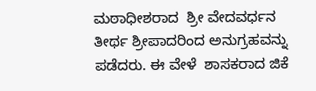ಮಠಾಧೀಶರಾದ  ಶ್ರೀ ವೇದವರ್ಧನ ತೀರ್ಥ ಶ್ರೀಪಾದರಿಂದ ಅನುಗ್ರಹವನ್ನು ಪಡೆದರು. ಈ ವೇಳೆ  ಶಾಸಕರಾದ ಜಿಕೆ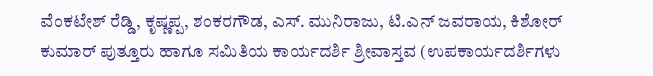ವೆಂಕಟೇಶ್ ರೆಡ್ಡಿ, ಕೃಷ್ಣಪ್ಪ, ಶಂಕರಗೌಡ, ಎಸ್. ಮುನಿರಾಜು, ಟಿ.ಎನ್ ಜವರಾಯ, ಕಿಶೋರ್ ಕುಮಾರ್ ಪುತ್ತೂರು ಹಾಗೂ ಸಮಿತಿಯ ಕಾರ್ಯದರ್ಶಿ ಶ್ರೀವಾಸ್ತವ (ಉಪಕಾರ್ಯದರ್ಶಿಗಳು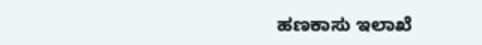ಹಣಕಾಸು ಇಲಾಖೆ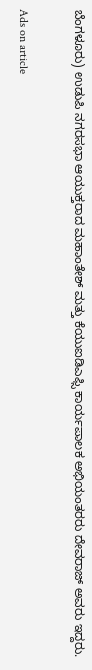ಬೆಂಗಳೂರು) ಉಡುಪಿ ನಗರಸಭಾ ಆಯುಕ್ತರಾದ ಮಹಾಂತೇಶ್ ಮತ್ತು ಕೆಯುಐಡಿಎಫ್ಸಿ ಕಾರ್ಯಪಾಲಕ ಅಭಿಯಂತರರು ದೇವರಾಜ್ ಅವರು ಇದ್ದರು.

Ads on article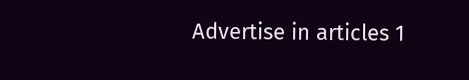Advertise in articles 1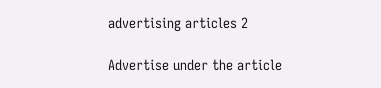advertising articles 2

Advertise under the article